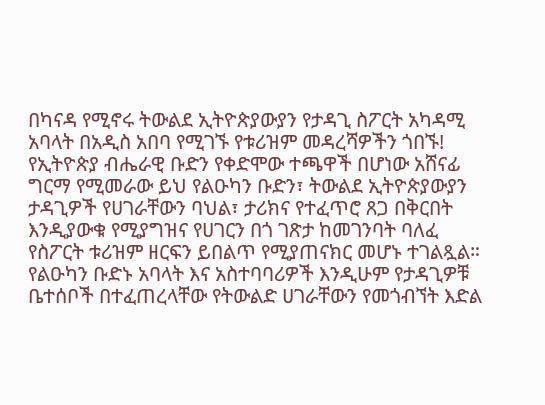በካናዳ የሚኖሩ ትውልደ ኢትዮጵያውያን የታዳጊ ስፖርት አካዳሚ አባላት በአዲስ አበባ የሚገኙ የቱሪዝም መዳረሻዎችን ጎበኙ!
የኢትዮጵያ ብሔራዊ ቡድን የቀድሞው ተጫዋች በሆነው አሸናፊ ግርማ የሚመራው ይህ የልዑካን ቡድን፣ ትውልደ ኢትዮጵያውያን ታዳጊዎች የሀገራቸውን ባህል፣ ታሪክና የተፈጥሮ ጸጋ በቅርበት እንዲያውቁ የሚያግዝና የሀገርን በጎ ገጽታ ከመገንባት ባለፈ የስፖርት ቱሪዝም ዘርፍን ይበልጥ የሚያጠናክር መሆኑ ተገልጿል።
የልዑካን ቡድኑ አባላት እና አስተባባሪዎች እንዲሁም የታዳጊዎቹ ቤተሰቦች በተፈጠረላቸው የትውልድ ሀገራቸውን የመጎብኘት እድል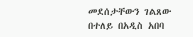መደሰታቸውን ገልጸው በተለይ በአዲስ አበባ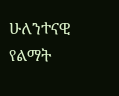ሁለንተናዊ የልማት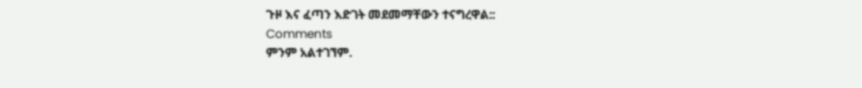ጉዞ እና ፈጣን እድገት መደመማቸውን ተናግረዋል::
Comments
ምንም አልተገኘም.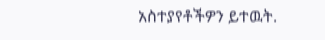አስተያየቶችዎን ይተዉት.